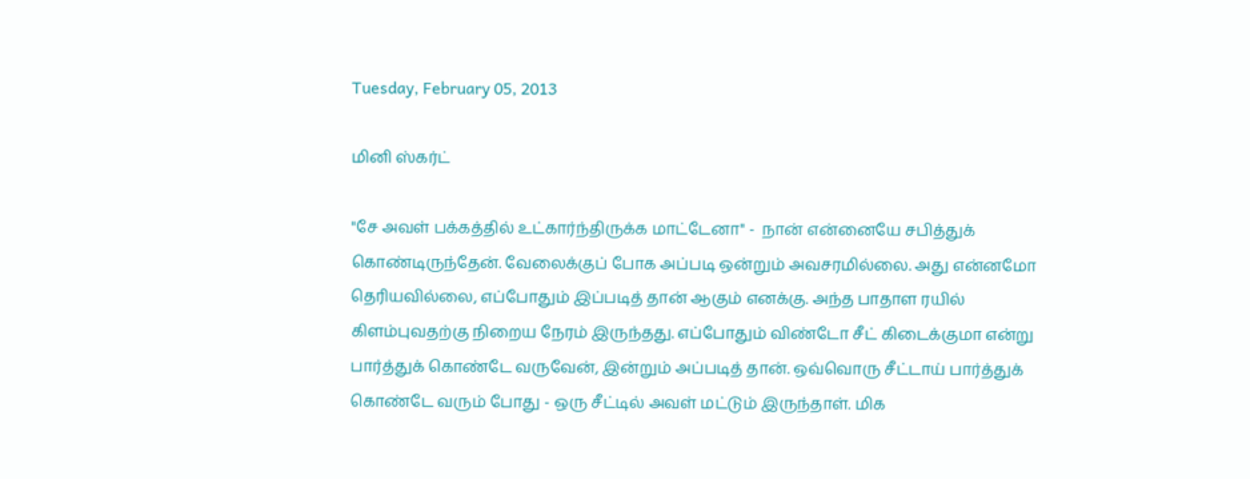Tuesday, February 05, 2013

மினி ஸ்கர்ட்

"சே அவள் பக்கத்தில் உட்கார்ந்திருக்க மாட்டேனா" -  நான் என்னையே சபித்துக் கொண்டிருந்தேன். வேலைக்குப் போக அப்படி ஒன்றும் அவசரமில்லை. அது என்னமோ தெரியவில்லை, எப்போதும் இப்படித் தான் ஆகும் எனக்கு. அந்த பாதாள ரயில் கிளம்புவதற்கு நிறைய நேரம் இருந்தது. எப்போதும் விண்டோ சீட் கிடைக்குமா என்று பார்த்துக் கொண்டே வருவேன், இன்றும் அப்படித் தான். ஒவ்வொரு சீட்டாய் பார்த்துக் கொண்டே வரும் போது - ஒரு சீட்டில் அவள் மட்டும் இருந்தாள். மிக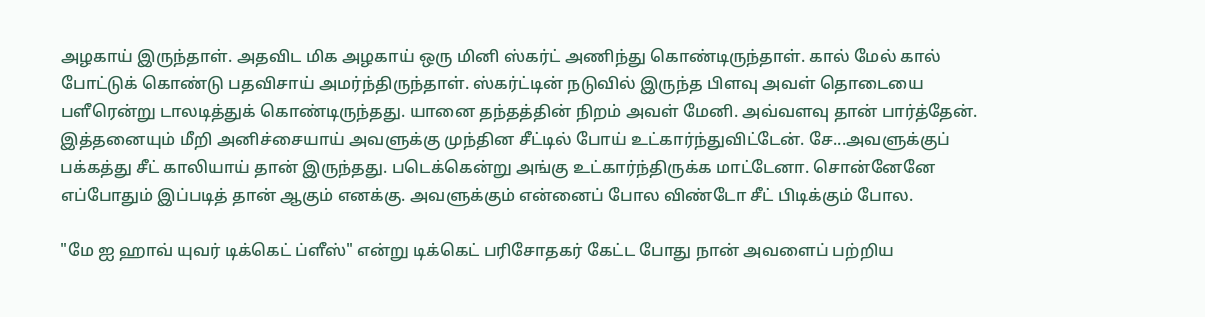அழகாய் இருந்தாள். அதவிட மிக அழகாய் ஒரு மினி ஸ்கர்ட் அணிந்து கொண்டிருந்தாள். கால் மேல் கால் போட்டுக் கொண்டு பதவிசாய் அமர்ந்திருந்தாள். ஸ்கர்ட்டின் நடுவில் இருந்த பிளவு அவள் தொடையை பளீரென்று டாலடித்துக் கொண்டிருந்தது. யானை தந்தத்தின் நிறம் அவள் மேனி. அவ்வளவு தான் பார்த்தேன். இத்தனையும் மீறி அனிச்சையாய் அவளுக்கு முந்தின சீட்டில் போய் உட்கார்ந்துவிட்டேன். சே...அவளுக்குப் பக்கத்து சீட் காலியாய் தான் இருந்தது. படெக்கென்று அங்கு உட்கார்ந்திருக்க மாட்டேனா. சொன்னேனே எப்போதும் இப்படித் தான் ஆகும் எனக்கு. அவளுக்கும் என்னைப் போல விண்டோ சீட் பிடிக்கும் போல.

"மே ஐ ஹாவ் யுவர் டிக்கெட் ப்ளீஸ்" என்று டிக்கெட் பரிசோதகர் கேட்ட போது நான் அவளைப் பற்றிய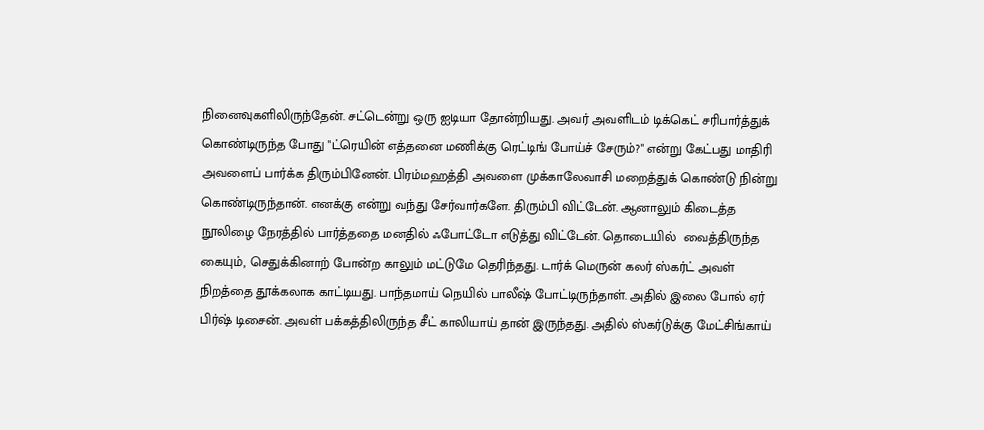நினைவுகளிலிருந்தேன். சட்டென்று ஒரு ஐடியா தோன்றியது. அவர் அவளிடம் டிக்கெட் சரிபார்த்துக் கொண்டிருந்த போது "ட்ரெயின் எத்தனை மணிக்கு ரெட்டிங் போய்ச் சேரும்?" என்று கேட்பது மாதிரி அவளைப் பார்க்க திரும்பினேன். பிரம்மஹத்தி அவளை முக்காலேவாசி மறைத்துக் கொண்டு நின்று கொண்டிருந்தான். எனக்கு என்று வந்து சேர்வார்களே. திரும்பி விட்டேன். ஆனாலும் கிடைத்த நூலிழை நேரத்தில் பார்த்ததை மனதில் ஃபோட்டோ எடுத்து விட்டேன். தொடையில்  வைத்திருந்த கையும், செதுக்கினாற் போன்ற காலும் மட்டுமே தெரிந்தது. டார்க் மெருன் கலர் ஸ்கர்ட் அவள் நிறத்தை தூக்கலாக காட்டியது. பாந்தமாய் நெயில் பாலீஷ் போட்டிருந்தாள். அதில் இலை போல் ஏர் பிர்ஷ் டிசைன். அவள் பக்கத்திலிருந்த சீட் காலியாய் தான் இருந்தது. அதில் ஸ்கர்டுக்கு மேட்சிங்காய்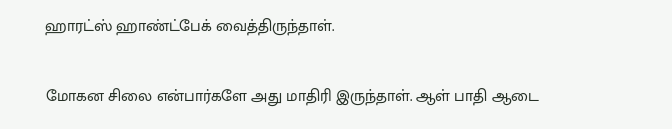ஹாரட்ஸ் ஹாண்ட்பேக் வைத்திருந்தாள்.

மோகன சிலை என்பார்களே அது மாதிரி இருந்தாள். ஆள் பாதி ஆடை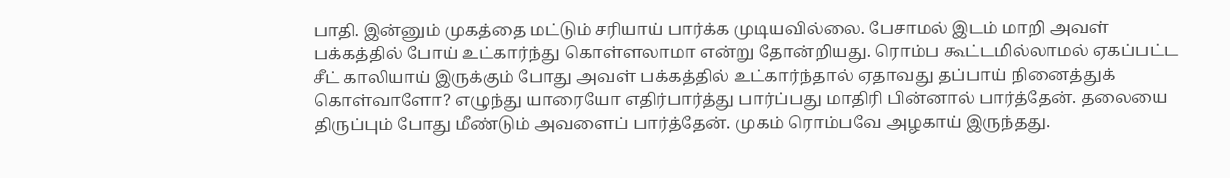பாதி. இன்னும் முகத்தை மட்டும் சரியாய் பார்க்க முடியவில்லை. பேசாமல் இடம் மாறி அவள் பக்கத்தில் போய் உட்கார்ந்து கொள்ளலாமா என்று தோன்றியது. ரொம்ப கூட்டமில்லாமல் ஏகப்பட்ட சீட் காலியாய் இருக்கும் போது அவள் பக்கத்தில் உட்கார்ந்தால் ஏதாவது தப்பாய் நினைத்துக் கொள்வாளோ? எழுந்து யாரையோ எதிர்பார்த்து பார்ப்பது மாதிரி பின்னால் பார்த்தேன். தலையை திருப்பும் போது மீண்டும் அவளைப் பார்த்தேன். முகம் ரொம்பவே அழகாய் இருந்தது.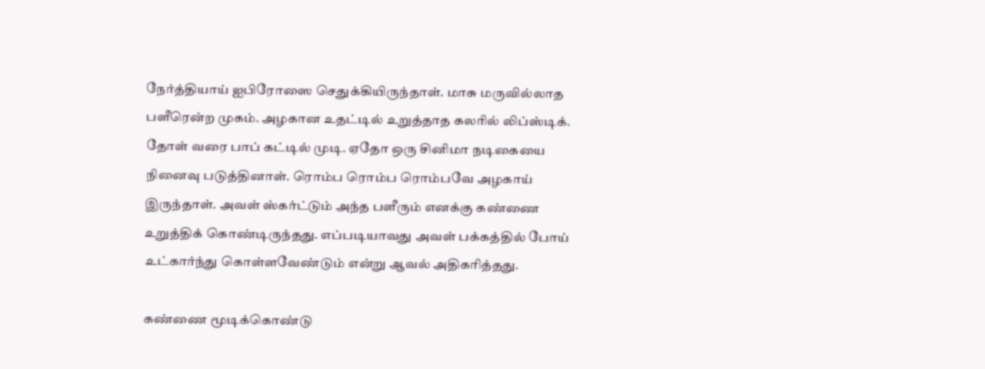நேர்த்தியாய் ஐபிரோஸை செதுக்கியிருந்தாள். மாசு மருவில்லாத பளீரென்ற முகம். அழகான உதட்டில் உறுத்தாத கலரில் லிப்ஸ்டிக். தோள் வரை பாப் கட்டில் முடி. ஏதோ ஒரு சினிமா நடிகையை நினைவு படுத்தினாள். ரொம்ப ரொம்ப ரொம்பவே அழகாய் இருந்தாள். அவள் ஸ்கர்ட்டும் அந்த பளீரும் எனக்கு கண்ணை உறுத்திக் கொண்டிருந்தது. எப்படியாவது அவள் பக்கத்தில் போய் உட்கார்ந்து கொள்ளவேண்டும் என்று ஆவல் அதிகரித்தது.

கண்ணை மூடிக்கொண்டு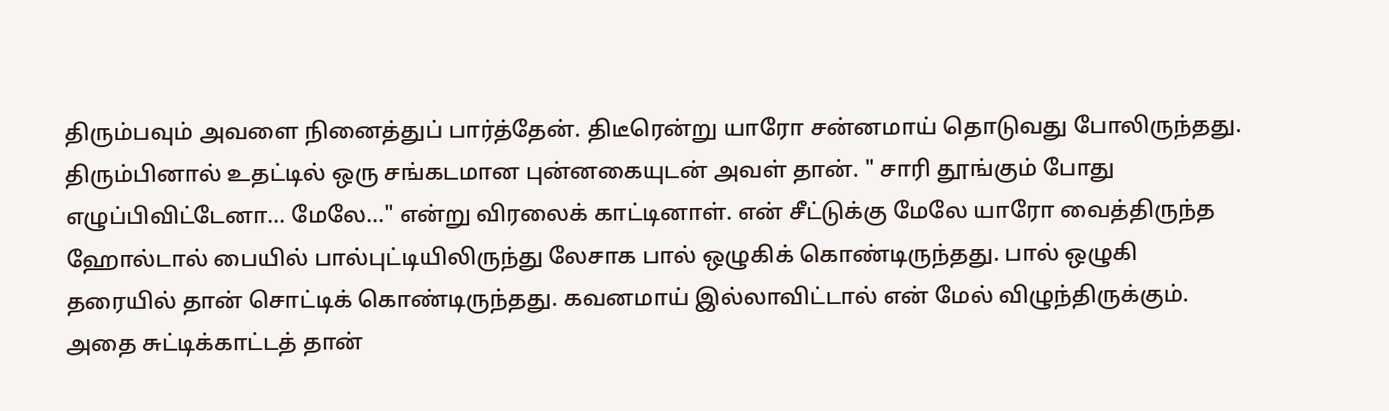திரும்பவும் அவளை நினைத்துப் பார்த்தேன். திடீரென்று யாரோ சன்னமாய் தொடுவது போலிருந்தது. திரும்பினால் உதட்டில் ஒரு சங்கடமான புன்னகையுடன் அவள் தான். " சாரி தூங்கும் போது எழுப்பிவிட்டேனா... மேலே..." என்று விரலைக் காட்டினாள். என் சீட்டுக்கு மேலே யாரோ வைத்திருந்த ஹோல்டால் பையில் பால்புட்டியிலிருந்து லேசாக பால் ஒழுகிக் கொண்டிருந்தது. பால் ஒழுகி தரையில் தான் சொட்டிக் கொண்டிருந்தது. கவனமாய் இல்லாவிட்டால் என் மேல் விழுந்திருக்கும். அதை சுட்டிக்காட்டத் தான்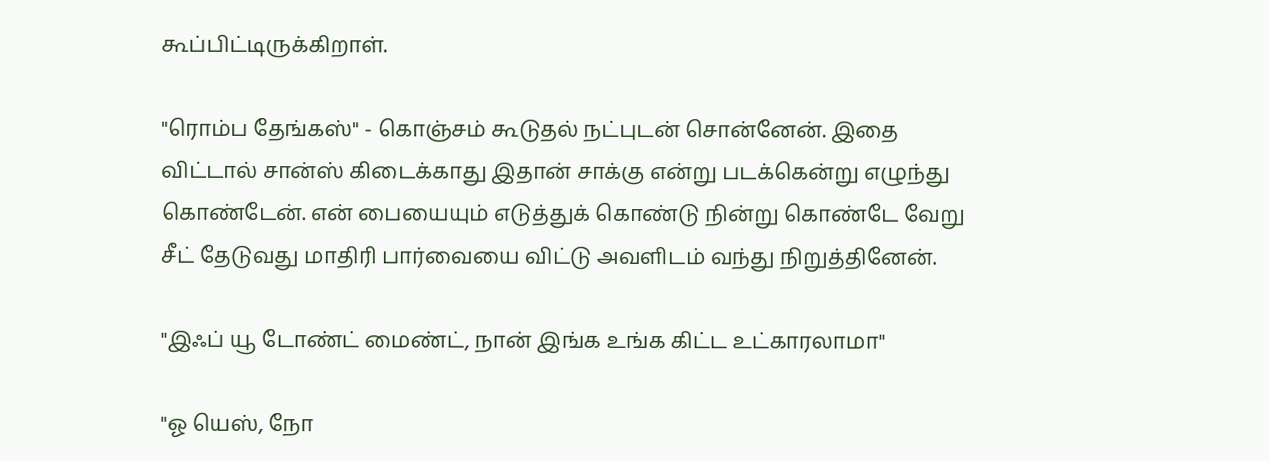கூப்பிட்டிருக்கிறாள்.

"ரொம்ப தேங்கஸ்" - கொஞ்சம் கூடுதல் நட்புடன் சொன்னேன். இதை விட்டால் சான்ஸ் கிடைக்காது இதான் சாக்கு என்று படக்கென்று எழுந்து கொண்டேன். என் பையையும் எடுத்துக் கொண்டு நின்று கொண்டே வேறு சீட் தேடுவது மாதிரி பார்வையை விட்டு அவளிடம் வந்து நிறுத்தினேன்.

"இஃப் யூ டோண்ட் மைண்ட், நான் இங்க உங்க கிட்ட உட்காரலாமா"

"ஓ யெஸ், நோ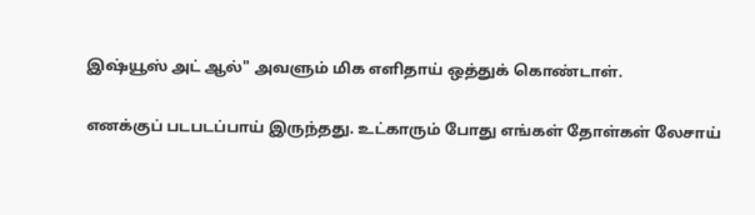இஷ்யூஸ் அட் ஆல்" அவளும் மிக எளிதாய் ஒத்துக் கொண்டாள்.

எனக்குப் படபடப்பாய் இருந்தது. உட்காரும் போது எங்கள் தோள்கள் லேசாய்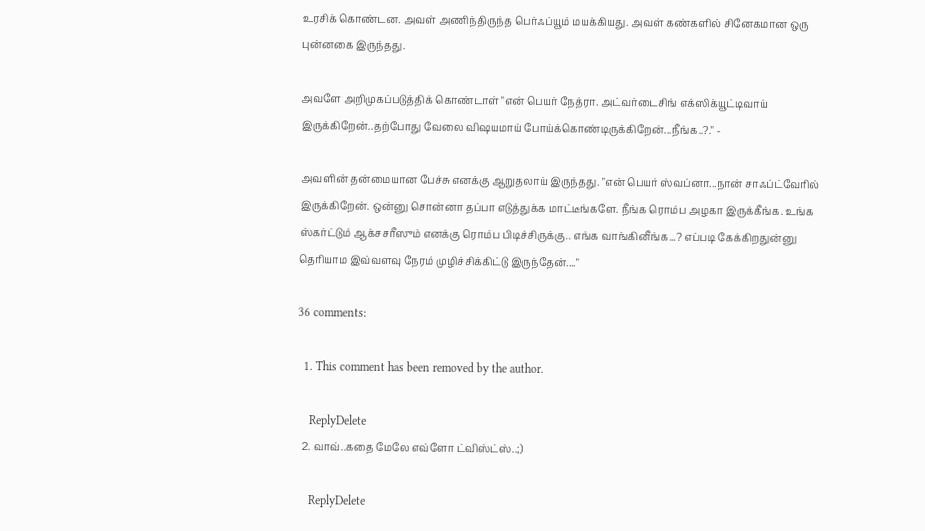உரசிக் கொண்டன. அவள் அணிந்திருந்த பெர்ஃப்யூம் மயக்கியது. அவள் கண்களில் சினேகமான ஒரு புன்னகை இருந்தது.

அவளே அறிமுகப்படுத்திக் கொண்டாள் "என் பெயர் நேத்ரா. அட்வர்டைசிங் எக்ஸிக்யூட்டிவாய் இருக்கிறேன்..தற்போது வேலை விஷயமாய் போய்க்கொண்டிருக்கிறேன்...நீங்க..?." -

அவளின் தன்மையான பேச்சு எனக்கு ஆறுதலாய் இருந்தது. "என் பெயர் ஸ்வப்னா...நான் சாஃப்ட்வேரில் இருக்கிறேன். ஒன்னு சொன்னா தப்பா எடுத்துக்க மாட்டீங்களே. நீங்க ரொம்ப அழகா இருக்கீங்க. உங்க ஸ்கர்ட்டும் ஆக்சசரீஸும் எனக்கு ரொம்ப பிடிச்சிருக்கு.. எங்க வாங்கினீங்க...? எப்படி கேக்கிறதுன்னு தெரியாம இவ்வளவு நேரம் முழிச்சிக்கிட்டு இருந்தேன்...."

36 comments:

  1. This comment has been removed by the author.

    ReplyDelete
  2. வாவ்..கதை மேலே எவ்ளோ ட்விஸ்ட்ஸ்..;)

    ReplyDelete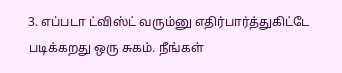3. எப்படா ட்விஸ்ட் வரும்னு எதிர்பார்த்துகிட்டே படிக்கறது ஒரு சுகம். நீங்கள்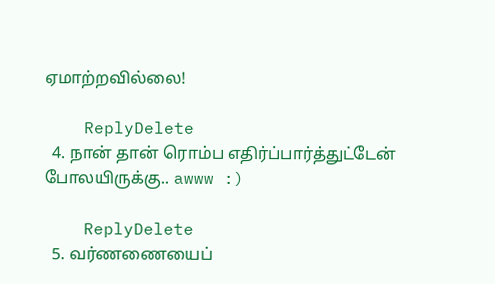ஏமாற்றவில்லை!

    ReplyDelete
  4. நான் தான் ரொம்ப எதிர்ப்பார்த்துட்டேன் போலயிருக்கு.. awww :)

    ReplyDelete
  5. வர்ணணையைப்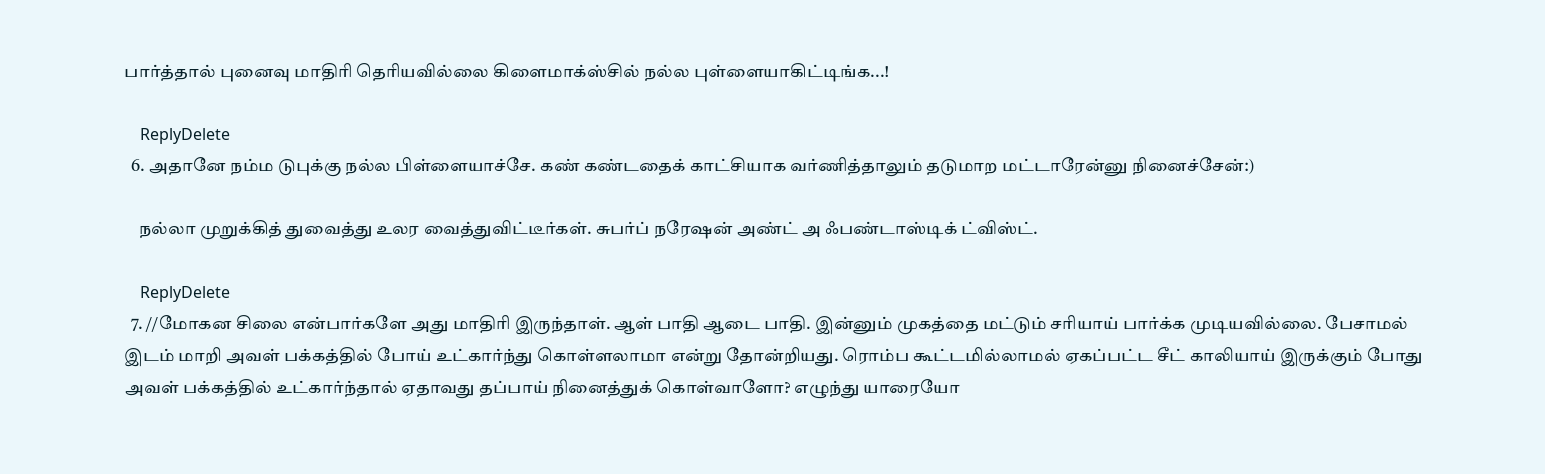பார்த்தால் புனைவு மாதிரி தெரியவில்லை கிளைமாக்ஸ்சில் நல்ல புள்ளையாகிட்டிங்க...!

    ReplyDelete
  6. அதானே நம்ம டுபுக்கு நல்ல பிள்ளையாச்சே. கண் கண்டதைக் காட்சியாக வர்ணித்தாலும் தடுமாற மட்டாரேன்னு நினைச்சேன்:)

    நல்லா முறுக்கித் துவைத்து உலர வைத்துவிட்டீர்கள். சுபர்ப் நரேஷன் அண்ட் அ ஃபண்டாஸ்டிக் ட்விஸ்ட்.

    ReplyDelete
  7. //மோகன சிலை என்பார்களே அது மாதிரி இருந்தாள். ஆள் பாதி ஆடை பாதி. இன்னும் முகத்தை மட்டும் சரியாய் பார்க்க முடியவில்லை. பேசாமல் இடம் மாறி அவள் பக்கத்தில் போய் உட்கார்ந்து கொள்ளலாமா என்று தோன்றியது. ரொம்ப கூட்டமில்லாமல் ஏகப்பட்ட சீட் காலியாய் இருக்கும் போது அவள் பக்கத்தில் உட்கார்ந்தால் ஏதாவது தப்பாய் நினைத்துக் கொள்வாளோ? எழுந்து யாரையோ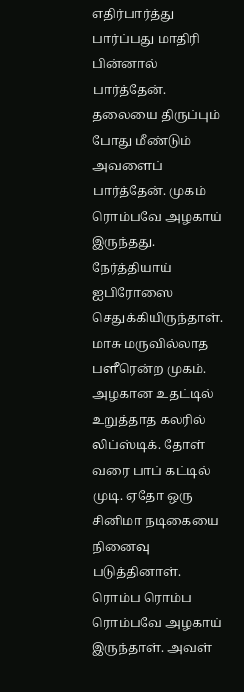எதிர்பார்த்து பார்ப்பது மாதிரி பின்னால் பார்த்தேன். தலையை திருப்பும் போது மீண்டும் அவளைப் பார்த்தேன். முகம் ரொம்பவே அழகாய் இருந்தது. நேர்த்தியாய் ஐபிரோஸை செதுக்கியிருந்தாள். மாசு மருவில்லாத பளீரென்ற முகம். அழகான உதட்டில் உறுத்தாத கலரில் லிப்ஸ்டிக். தோள் வரை பாப் கட்டில் முடி. ஏதோ ஒரு சினிமா நடிகையை நினைவு படுத்தினாள். ரொம்ப ரொம்ப ரொம்பவே அழகாய் இருந்தாள். அவள்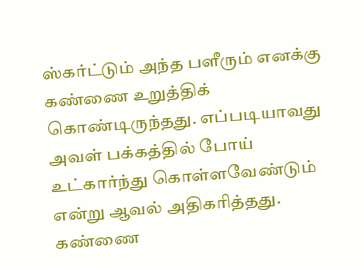ஸ்கர்ட்டும் அந்த பளீரும் எனக்கு கண்ணை உறுத்திக் கொண்டிருந்தது. எப்படியாவது அவள் பக்கத்தில் போய் உட்கார்ந்து கொள்ளவேண்டும் என்று ஆவல் அதிகரித்தது. கண்ணை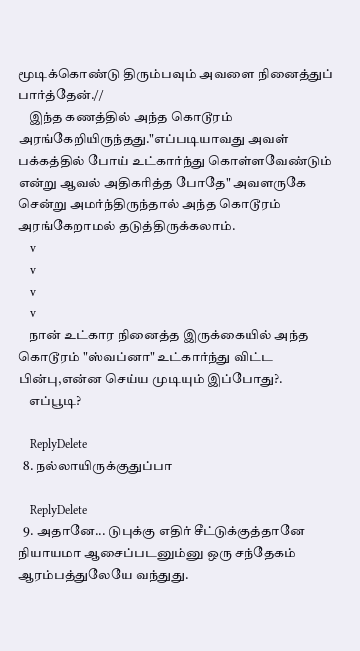மூடிக்கொண்டு திரும்பவும் அவளை நினைத்துப் பார்த்தேன்.//
    இந்த கணத்தில் அந்த கொடூரம் அரங்கேறியிருந்தது."எப்படியாவது அவள் பக்கத்தில் போய் உட்கார்ந்து கொள்ளவேண்டும் என்று ஆவல் அதிகரித்த போதே" அவளருகே சென்று அமர்ந்திருந்தால் அந்த கொடூரம் அரங்கேறாமல் தடுத்திருக்கலாம்.
    v
    v
    v
    v
    நான் உட்கார நினைத்த இருக்கையில் அந்த கொடூரம் "ஸ்வப்னா" உட்கார்ந்து விட்ட பின்பு,என்ன செய்ய முடியும் இப்போது?.
    எப்பூடி?

    ReplyDelete
  8. நல்லாயிருக்குதுப்பா

    ReplyDelete
  9. அதானே... டுபுக்கு எதிர் சீட்டுக்குத்தானே நியாயமா ஆசைப்படனும்னு ஒரு சந்தேகம் ஆரம்பத்துலேயே வந்துது.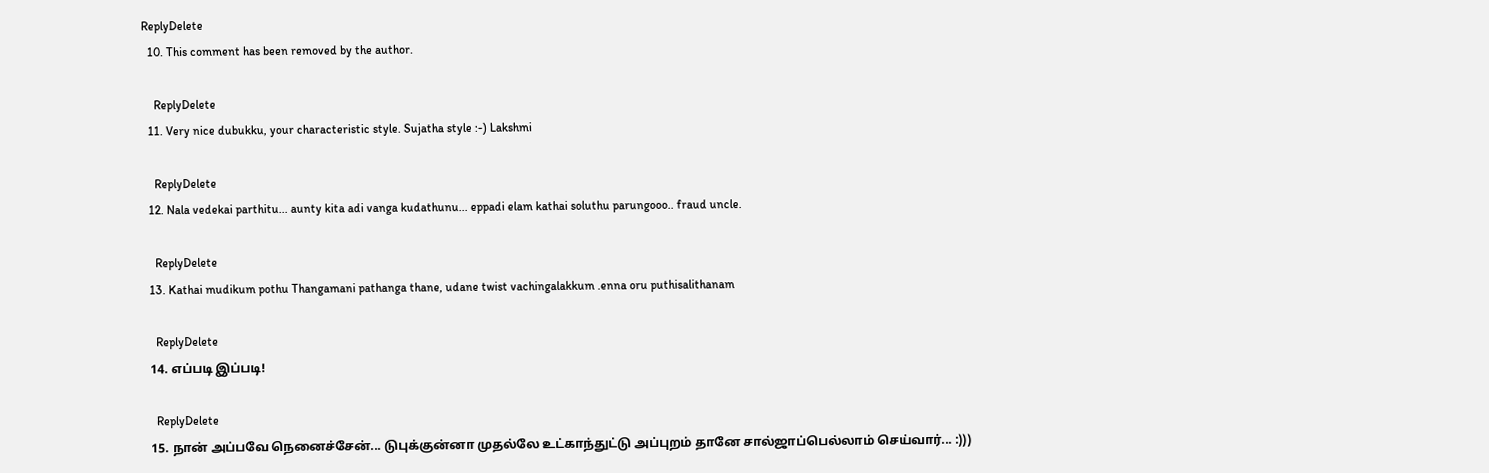ReplyDelete
  10. This comment has been removed by the author.

    ReplyDelete
  11. Very nice dubukku, your characteristic style. Sujatha style :-) Lakshmi

    ReplyDelete
  12. Nala vedekai parthitu... aunty kita adi vanga kudathunu... eppadi elam kathai soluthu parungooo.. fraud uncle.

    ReplyDelete
  13. Kathai mudikum pothu Thangamani pathanga thane, udane twist vachingalakkum .enna oru puthisalithanam

    ReplyDelete
  14. எப்படி இப்படி!

    ReplyDelete
  15. நான் அப்பவே நெனைச்சேன்... டுபுக்குன்னா முதல்லே உட்காந்துட்டு அப்புறம் தானே சால்ஜாப்பெல்லாம் செய்வார்... :)))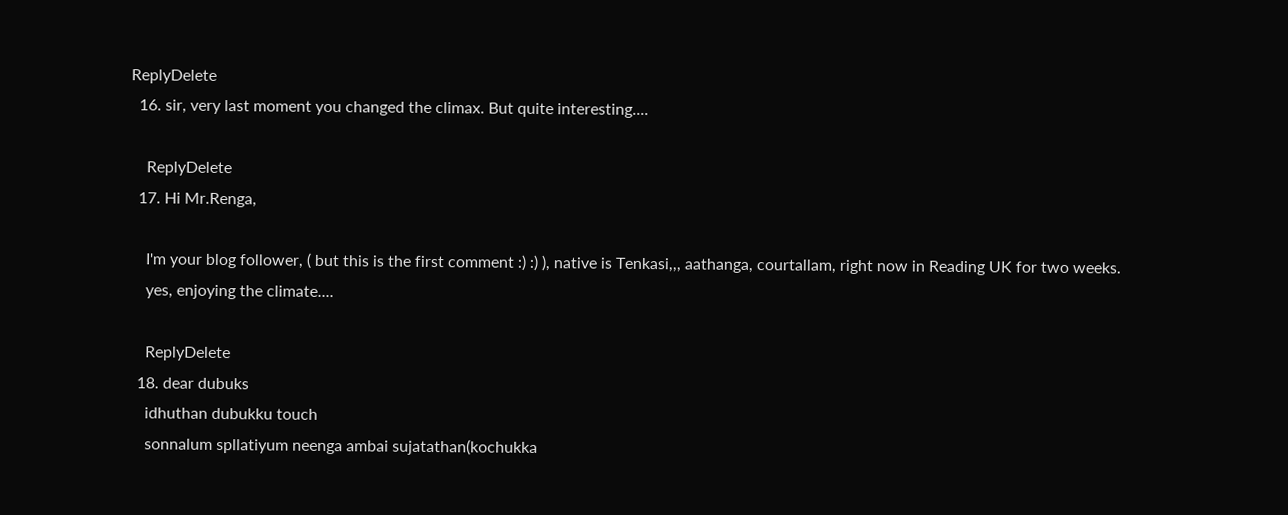ReplyDelete
  16. sir, very last moment you changed the climax. But quite interesting....

    ReplyDelete
  17. Hi Mr.Renga,

    I'm your blog follower, ( but this is the first comment :) :) ), native is Tenkasi,,, aathanga, courtallam, right now in Reading UK for two weeks.
    yes, enjoying the climate....

    ReplyDelete
  18. dear dubuks
    idhuthan dubukku touch
    sonnalum spllatiyum neenga ambai sujatathan(kochukka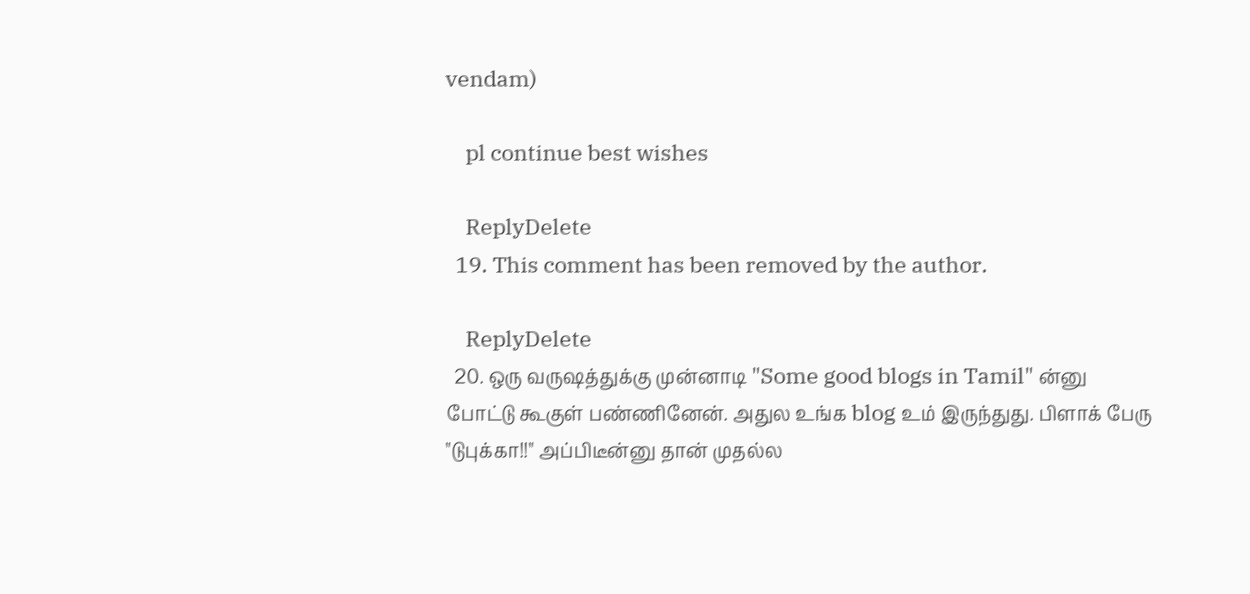vendam)

    pl continue best wishes

    ReplyDelete
  19. This comment has been removed by the author.

    ReplyDelete
  20. ஒரு வருஷத்துக்கு முன்னாடி "Some good blogs in Tamil" ன்னு போட்டு கூகுள் பண்ணினேன். அதுல உங்க blog உம் இருந்துது. பிளாக் பேரு "டுபுக்கா!!" அப்பிடீன்னு தான் முதல்ல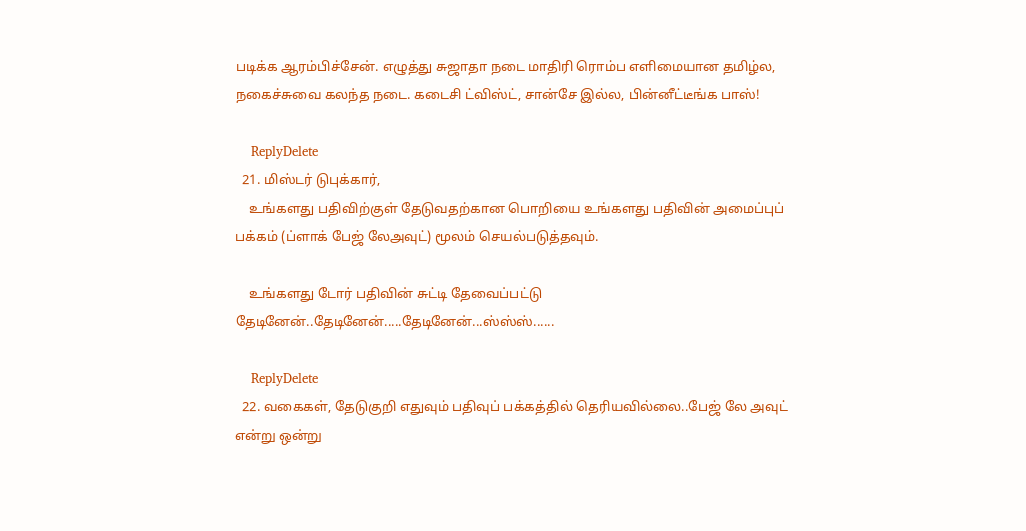படிக்க ஆரம்பிச்சேன். எழுத்து சுஜாதா நடை மாதிரி ரொம்ப எளிமையான தமிழ்ல, நகைச்சுவை கலந்த நடை. கடைசி ட்விஸ்ட், சான்சே இல்ல, பின்னீட்டீங்க பாஸ்!

    ReplyDelete
  21. மிஸ்டர் டுபுக்கார்,
    உங்களது பதிவிற்குள் தேடுவதற்கான பொறியை உங்களது பதிவின் அமைப்புப் பக்கம் (ப்ளாக் பேஜ் லேஅவுட்) மூலம் செயல்படுத்தவும்.

    உங்களது டோர் பதிவின் சுட்டி தேவைப்பட்டு தேடினேன்..தேடினேன்.....தேடினேன்...ஸ்ஸ்ஸ்......

    ReplyDelete
  22. வகைகள், தேடுகுறி எதுவும் பதிவுப் பக்கத்தில் தெரியவில்லை..பேஜ் லே அவுட் என்று ஒன்று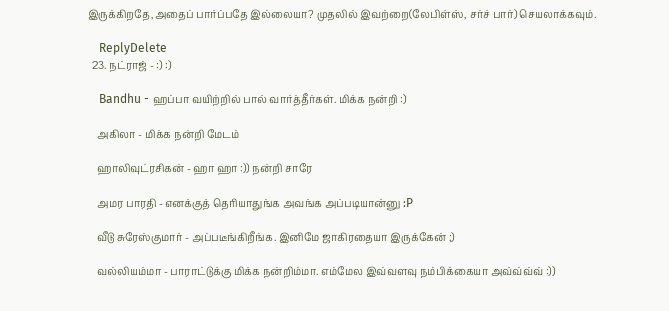இருக்கிறதே,அதைப் பார்ப்பதே இல்லையா? முதலில் இவற்றை(லேபிள்ஸ், சர்ச் பார்) செயலாக்கவும்.

    ReplyDelete
  23. நட்ராஜ் - :) :)

    Bandhu - ஹப்பா வயிற்றில் பால் வார்த்தீர்கள். மிக்க நன்றி :)

    அகிலா - மிக்க நன்றி மேடம்

    ஹாலிவுட்ரசிகன் - ஹா ஹா :)) நன்றி சாரே

    அமர பாரதி - எனக்குத் தெரியாதுங்க அவங்க அப்படியான்னு :P

    வீடு சுரேஸ்குமார் - அப்படீங்கிறீங்க. இனிமே ஜாகிரதையா இருக்கேன் ;)

    வல்லியம்மா - பாராட்டுக்கு மிக்க நன்றிம்மா. எம்மேல இவ்வளவு நம்பிக்கையா அவ்வ்வ்வ் :))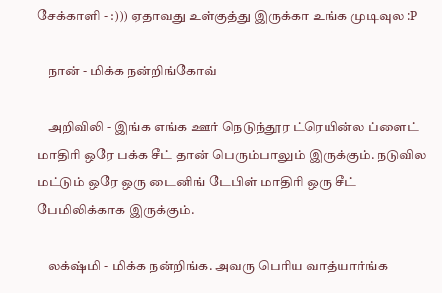சேக்காளி - :))) ஏதாவது உள்குத்து இருக்கா உங்க முடிவுல :P

    நான் - மிக்க நன்றிங்கோவ்

    அறிவிலி - இங்க எங்க ஊர் நெடுந்தூர ட்ரெயின்ல ப்ளைட் மாதிரி ஒரே பக்க சீட் தான் பெரும்பாலும் இருக்கும். நடுவில மட்டும் ஒரே ஒரு டைனிங் டேபிள் மாதிரி ஒரு சீட் பேமிலிக்காக இருக்கும்.

    லக்‌ஷ்மி - மிக்க நன்றிங்க. அவரு பெரிய வாத்யார்ங்க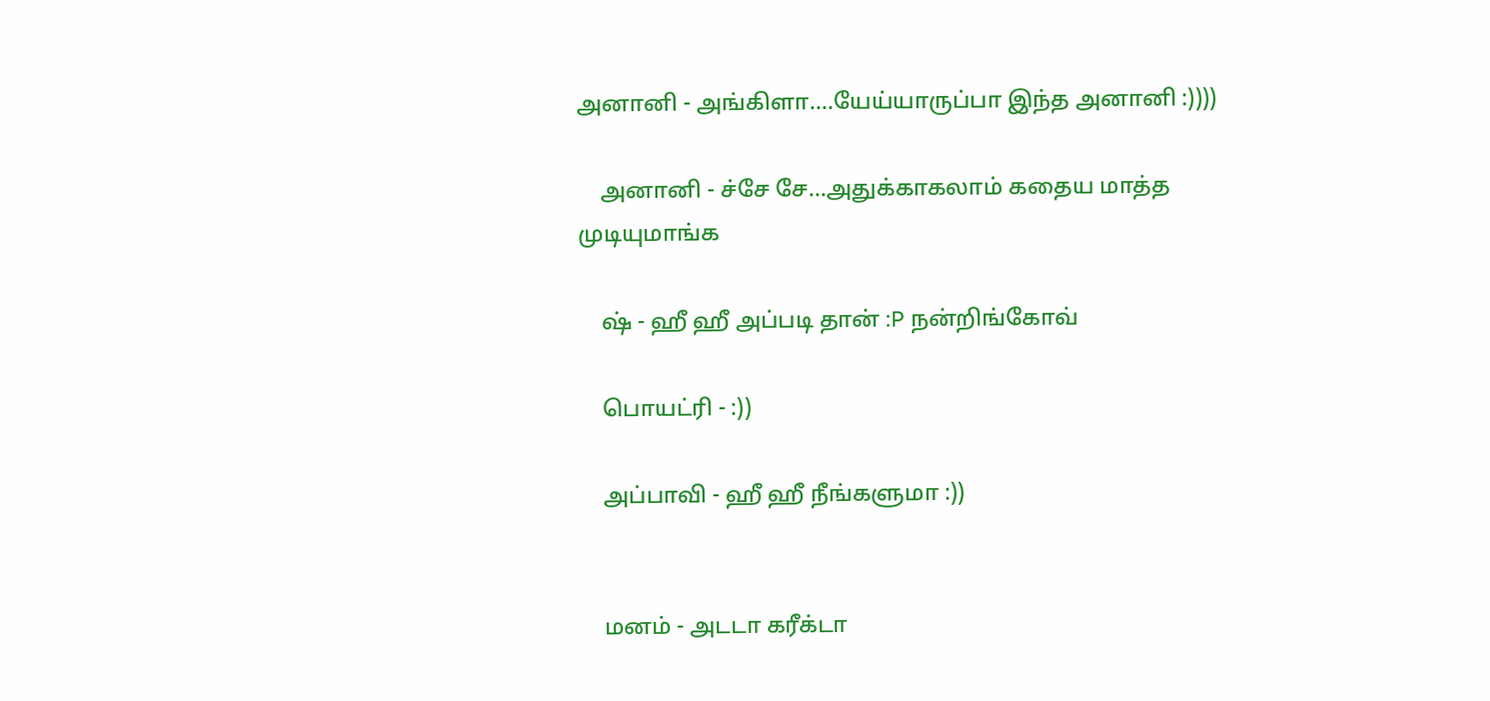அனானி - அங்கிளா....யேய்யாருப்பா இந்த அனானி :))))

    அனானி - ச்சே சே...அதுக்காகலாம் கதைய மாத்த முடியுமாங்க

    ஷ் - ஹீ ஹீ அப்படி தான் :P நன்றிங்கோவ்

    பொயட்ரி - :))

    அப்பாவி - ஹீ ஹீ நீங்களுமா :))


    மனம் - அடடா கரீக்டா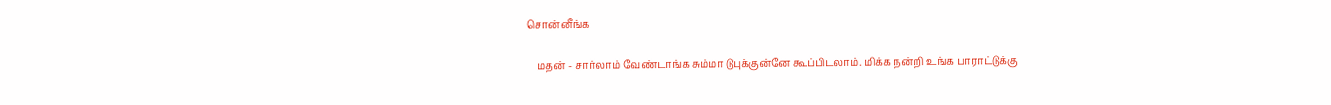சொன்னீங்க

    மதன் - சார்லாம் வேண்டாங்க சும்மா டுபுக்குன்னே கூப்பிடலாம். மிக்க நன்றி உங்க பாராட்டுக்கு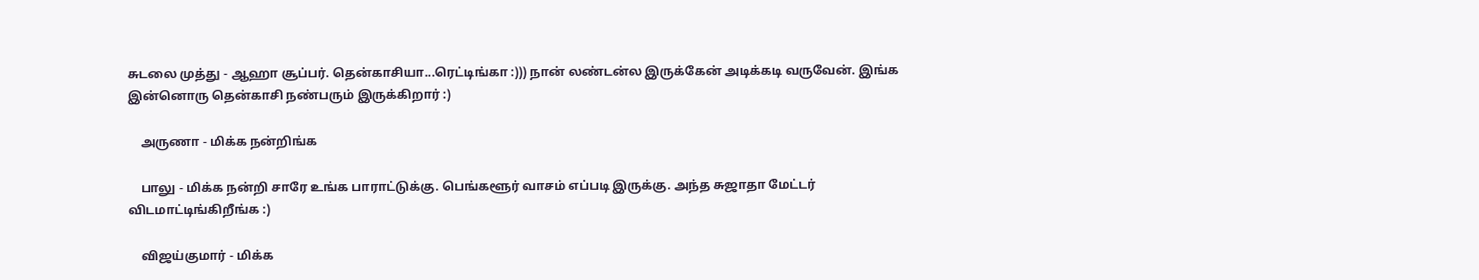சுடலை முத்து - ஆஹா சூப்பர். தென்காசியா...ரெட்டிங்கா :))) நான் லண்டன்ல இருக்கேன் அடிக்கடி வருவேன். இங்க இன்னொரு தென்காசி நண்பரும் இருக்கிறார் :)

    அருணா - மிக்க நன்றிங்க

    பாலு - மிக்க நன்றி சாரே உங்க பாராட்டுக்கு. பெங்களூர் வாசம் எப்படி இருக்கு. அந்த சுஜாதா மேட்டர் விடமாட்டிங்கிறீங்க :)

    விஜய்குமார் - மிக்க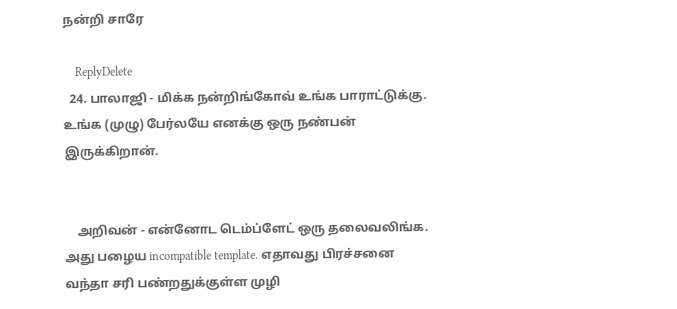நன்றி சாரே

    ReplyDelete
  24. பாலாஜி - மிக்க நன்றிங்கோவ் உங்க பாராட்டுக்கு. உங்க (முழு) பேர்லயே எனக்கு ஒரு நண்பன் இருக்கிறான்.


    அறிவன் - என்னோட டெம்ப்ளேட் ஒரு தலைவலிங்க. அது பழைய incompatible template. எதாவது பிரச்சனை வந்தா சரி பண்றதுக்குள்ள முழி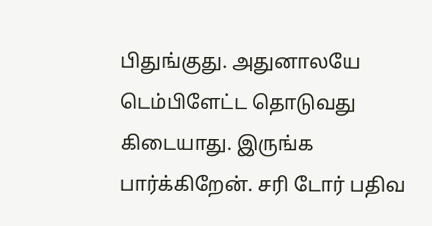பிதுங்குது. அதுனாலயே டெம்பிளேட்ட தொடுவது கிடையாது. இருங்க பார்க்கிறேன். சரி டோர் பதிவ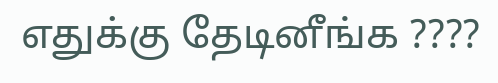எதுக்கு தேடினீங்க ????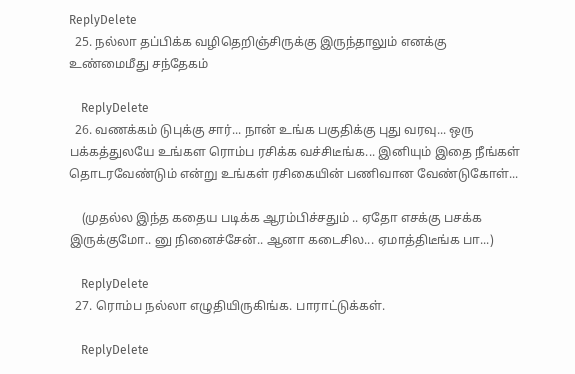ReplyDelete
  25. நல்லா தப்பிக்க வழிதெறிஞ்சிருக்கு இருந்தாலும் எனக்கு உண்மைமீது சந்தேகம்

    ReplyDelete
  26. வணக்கம் டுபுக்கு சார்... நான் உங்க பகுதிக்கு புது வரவு... ஒரு பக்கத்துலயே உங்கள ரொம்ப ரசிக்க வச்சிடீங்க... இனியும் இதை நீங்கள் தொடரவேண்டும் என்று உங்கள் ரசிகையின் பணிவான வேண்டுகோள்...

    (முதல்ல இந்த கதைய படிக்க ஆரம்பிச்சதும் .. ஏதோ எசக்கு பசக்க இருக்குமோ.. னு நினைச்சேன்.. ஆனா கடைசில... ஏமாத்திடீங்க பா...)

    ReplyDelete
  27. ரொம்ப நல்லா எழுதியிருகிங்க. பாராட்டுக்கள்.

    ReplyDelete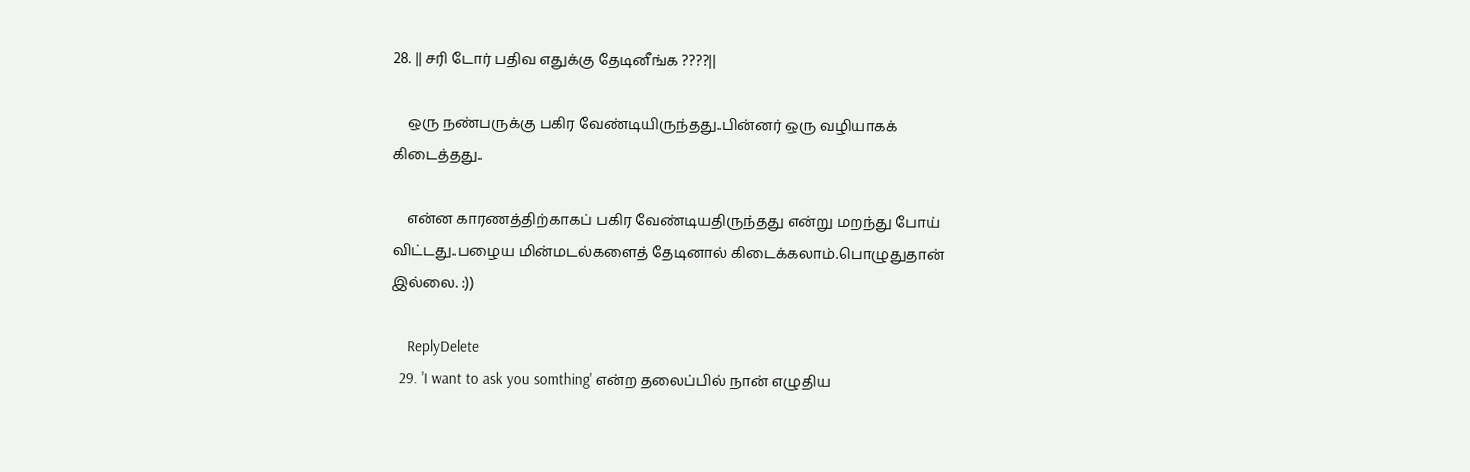28. || சரி டோர் பதிவ எதுக்கு தேடினீங்க ????||

    ஒரு நண்பருக்கு பகிர வேண்டியிருந்தது..பின்னர் ஒரு வழியாகக் கிடைத்தது..

    என்ன காரணத்திற்காகப் பகிர வேண்டியதிருந்தது என்று மறந்து போய் விட்டது..பழைய மின்மடல்களைத் தேடினால் கிடைக்கலாம்.பொழுதுதான் இல்லை. :))

    ReplyDelete
  29. 'I want to ask you somthing' என்ற தலைப்பில் நான் எழுதிய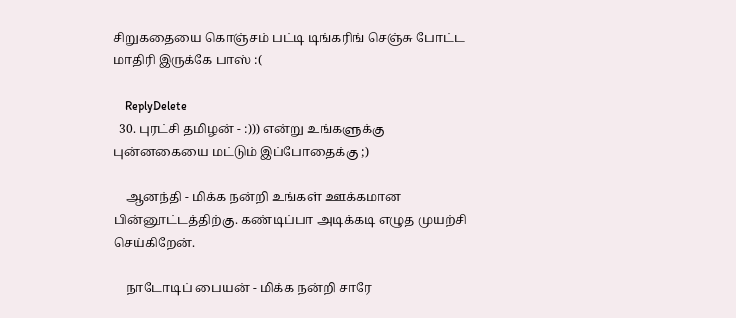சிறுகதையை கொஞ்சம் பட்டி டிங்கரிங் செஞ்சு போட்ட மாதிரி இருக்கே பாஸ் :(

    ReplyDelete
  30. புரட்சி தமிழன் - :))) என்று உங்களுக்கு புன்னகையை மட்டும் இப்போதைக்கு ;)

    ஆனந்தி - மிக்க நன்றி உங்கள் ஊக்கமான பின்னூட்டத்திற்கு. கண்டிப்பா அடிக்கடி எழுத முயற்சி செய்கிறேன்.

    நாடோடிப் பையன் - மிக்க நன்றி சாரே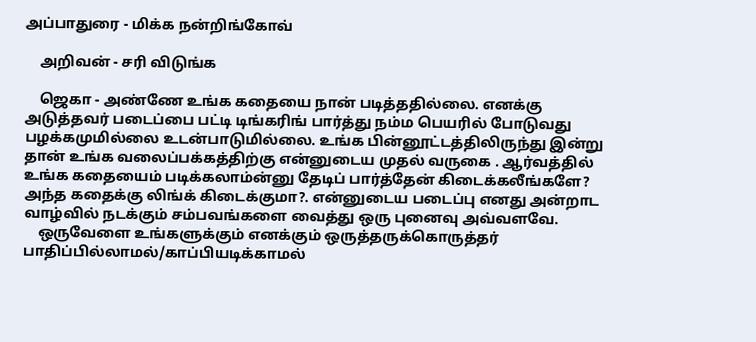அப்பாதுரை - மிக்க நன்றிங்கோவ்

    அறிவன் - சரி விடுங்க

    ஜெகா - அண்ணே உங்க கதையை நான் படித்ததில்லை. எனக்கு அடுத்தவர் படைப்பை பட்டி டிங்கரிங் பார்த்து நம்ம பெயரில் போடுவது பழக்கமுமில்லை உடன்பாடுமில்லை. உங்க பின்னூட்டத்திலிருந்து இன்று தான் உங்க வலைப்பக்கத்திற்கு என்னுடைய முதல் வருகை . ஆர்வத்தில் உங்க கதையைம் படிக்கலாம்ன்னு தேடிப் பார்த்தேன் கிடைக்கலீங்களே? அந்த கதைக்கு லிங்க் கிடைக்குமா?. என்னுடைய படைப்பு எனது அன்றாட வாழ்வில் நடக்கும் சம்பவங்களை வைத்து ஒரு புனைவு அவ்வளவே.
    ஒருவேளை உங்களுக்கும் எனக்கும் ஒருத்தருக்கொருத்தர் பாதிப்பில்லாமல்/காப்பியடிக்காமல்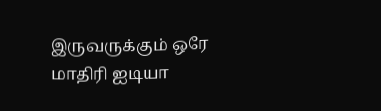இருவருக்கும் ஒரே மாதிரி ஐடியா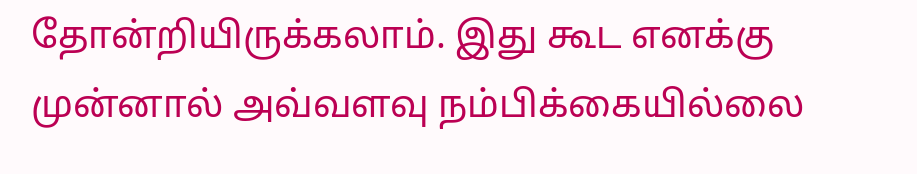தோன்றியிருக்கலாம். இது கூட எனக்கு முன்னால் அவ்வளவு நம்பிக்கையில்லை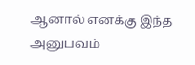ஆனால் எனக்கு இந்த அனுபவம்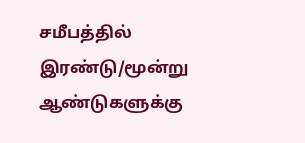சமீபத்தில் இரண்டு/மூன்று ஆண்டுகளுக்கு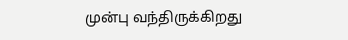முன்பு வந்திருக்கிறது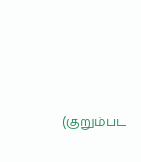(குறும்பட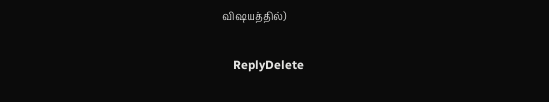விஷயத்தில்)

    ReplyDelete